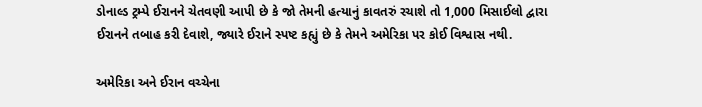ડોનાલ્ડ ટ્રમ્પે ઈરાનને ચેતવણી આપી છે કે જો તેમની હત્યાનું કાવતરું રચાશે તો 1,000 મિસાઈલો દ્વારા ઈરાનને તબાહ કરી દેવાશે, જ્યારે ઈરાને સ્પષ્ટ કહ્યું છે કે તેમને અમેરિકા પર કોઈ વિશ્વાસ નથી.

અમેરિકા અને ઈરાન વચ્ચેના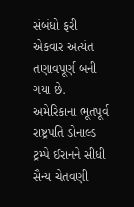સંબંધો ફરી એકવાર અત્યંત તણાવપૂર્ણ બની ગયા છે. અમેરિકાના ભૂતપૂર્વ રાષ્ટ્રપતિ ડોનાલ્ડ ટ્રમ્પે ઈરાનને સીધી સૈન્ય ચેતવણી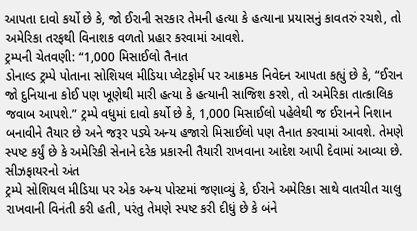આપતા દાવો કર્યો છે કે, જો ઈરાની સરકાર તેમની હત્યા કે હત્યાના પ્રયાસનું કાવતરું રચશે, તો અમેરિકા તરફથી વિનાશક વળતો પ્રહાર કરવામાં આવશે.
ટ્રમ્પની ચેતવણી: “1,000 મિસાઈલો તૈનાત
ડોનાલ્ડ ટ્રમ્પે પોતાના સોશિયલ મીડિયા પ્લેટફોર્મ પર આક્રમક નિવેદન આપતા કહ્યું છે કે, “ઈરાન જો દુનિયાના કોઈ પણ ખૂણેથી મારી હત્યા કે હત્યાની સાજિશ કરશે, તો અમેરિકા તાત્કાલિક જવાબ આપશે.” ટ્રમ્પે વધુમાં દાવો કર્યો છે કે, 1,000 મિસાઈલો પહેલેથી જ ઈરાનને નિશાન બનાવીને તૈયાર છે અને જરૂર પડ્યે અન્ય હજારો મિસાઈલો પણ તૈનાત કરવામાં આવશે. તેમણે સ્પષ્ટ કર્યું છે કે અમેરિકી સેનાને દરેક પ્રકારની તૈયારી રાખવાના આદેશ આપી દેવામાં આવ્યા છે.
સીઝફાયરનો અંત
ટ્રમ્પે સોશિયલ મીડિયા પર એક અન્ય પોસ્ટમાં જણાવ્યું કે, ઈરાને અમેરિકા સાથે વાતચીત ચાલુ રાખવાની વિનંતી કરી હતી, પરંતુ તેમણે સ્પષ્ટ કરી દીધું છે કે બંને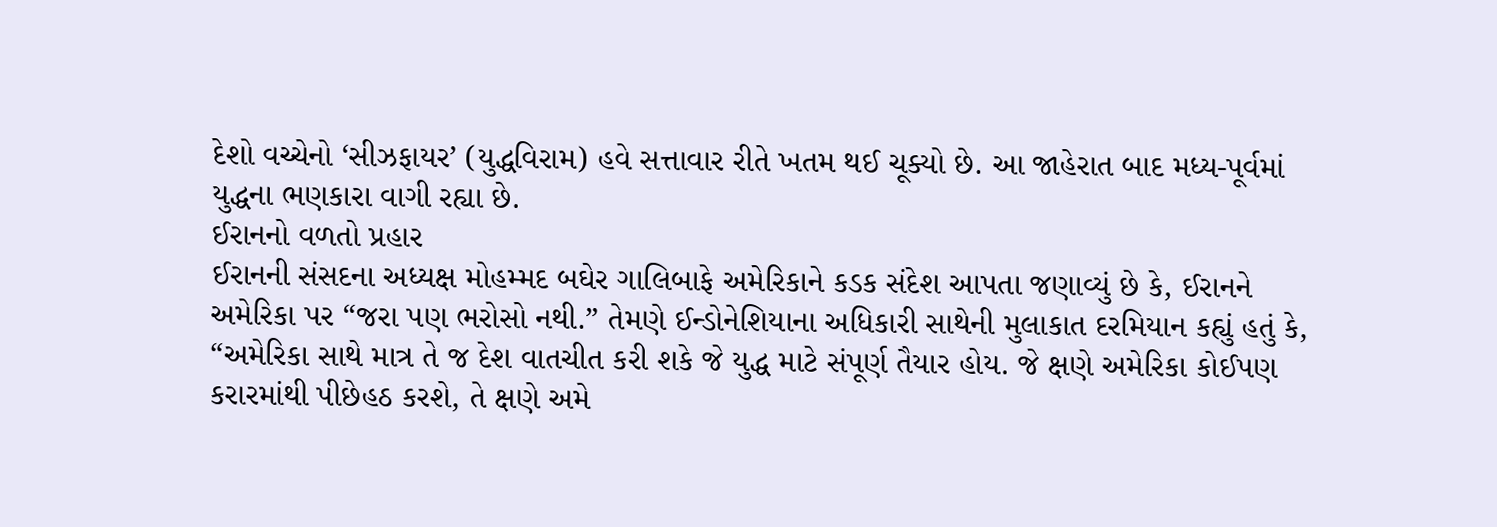દેશો વચ્ચેનો ‘સીઝફાયર’ (યુદ્ધવિરામ) હવે સત્તાવાર રીતે ખતમ થઈ ચૂક્યો છે. આ જાહેરાત બાદ મધ્ય-પૂર્વમાં યુદ્ધના ભણકારા વાગી રહ્યા છે.
ઈરાનનો વળતો પ્રહાર
ઈરાનની સંસદના અધ્યક્ષ મોહમ્મદ બઘેર ગાલિબાફે અમેરિકાને કડક સંદેશ આપતા જણાવ્યું છે કે, ઈરાનને અમેરિકા પર “જરા પણ ભરોસો નથી.” તેમણે ઈન્ડોનેશિયાના અધિકારી સાથેની મુલાકાત દરમિયાન કહ્યું હતું કે, “અમેરિકા સાથે માત્ર તે જ દેશ વાતચીત કરી શકે જે યુદ્ધ માટે સંપૂર્ણ તૈયાર હોય. જે ક્ષણે અમેરિકા કોઈપણ કરારમાંથી પીછેહઠ કરશે, તે ક્ષણે અમે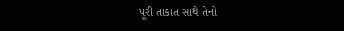પૂરી તાકાત સાથે તેનો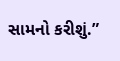સામનો કરીશું.”